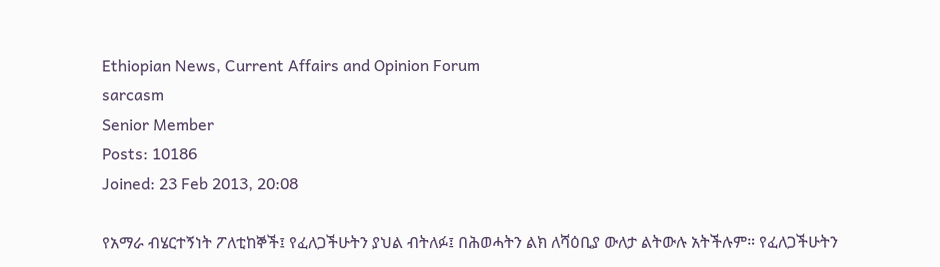Ethiopian News, Current Affairs and Opinion Forum
sarcasm
Senior Member
Posts: 10186
Joined: 23 Feb 2013, 20:08

የአማራ ብሄርተኝነት ፖለቲከኞች፤ የፈለጋችሁትን ያህል ብትለፉ፤ በሕወሓትን ልክ ለሻዕቢያ ውለታ ልትውሉ አትችሉም። የፈለጋችሁትን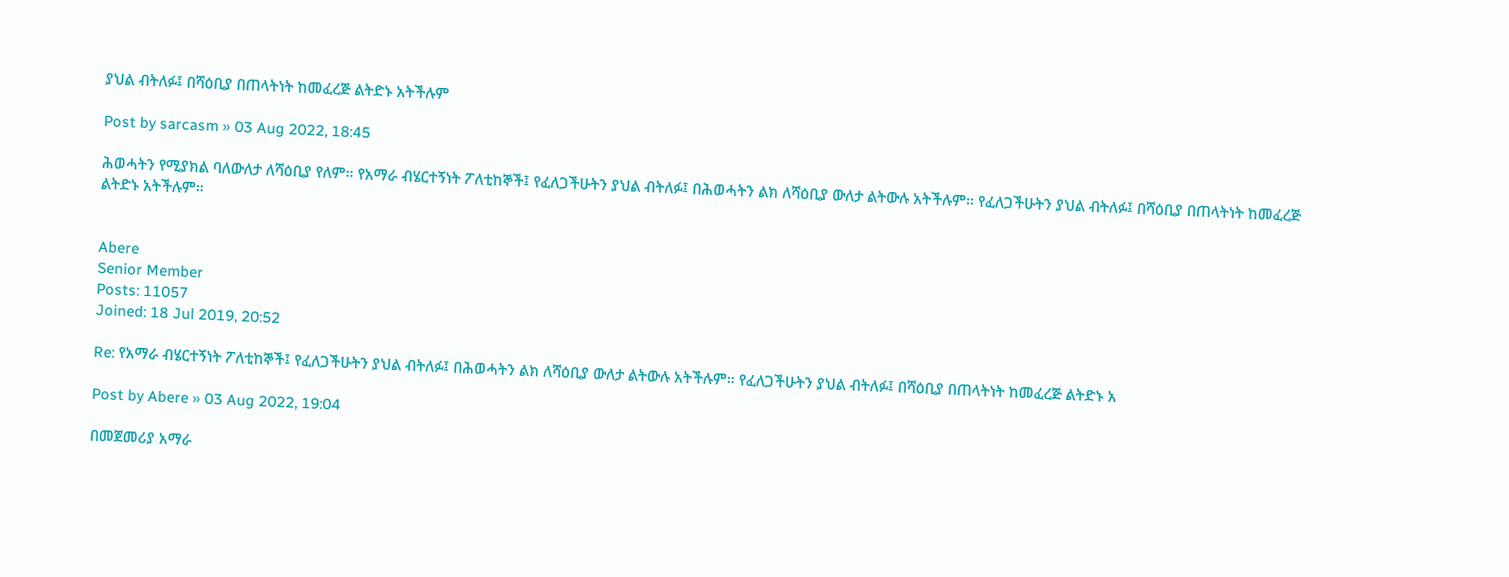ያህል ብትለፉ፤ በሻዕቢያ በጠላትነት ከመፈረጅ ልትድኑ አትችሉም

Post by sarcasm » 03 Aug 2022, 18:45

ሕወሓትን የሚያክል ባለውለታ ለሻዕቢያ የለም። የአማራ ብሄርተኝነት ፖለቲከኞች፤ የፈለጋችሁትን ያህል ብትለፉ፤ በሕወሓትን ልክ ለሻዕቢያ ውለታ ልትውሉ አትችሉም። የፈለጋችሁትን ያህል ብትለፉ፤ በሻዕቢያ በጠላትነት ከመፈረጅ ልትድኑ አትችሉም።


Abere
Senior Member
Posts: 11057
Joined: 18 Jul 2019, 20:52

Re: የአማራ ብሄርተኝነት ፖለቲከኞች፤ የፈለጋችሁትን ያህል ብትለፉ፤ በሕወሓትን ልክ ለሻዕቢያ ውለታ ልትውሉ አትችሉም። የፈለጋችሁትን ያህል ብትለፉ፤ በሻዕቢያ በጠላትነት ከመፈረጅ ልትድኑ አ

Post by Abere » 03 Aug 2022, 19:04

በመጀመሪያ አማራ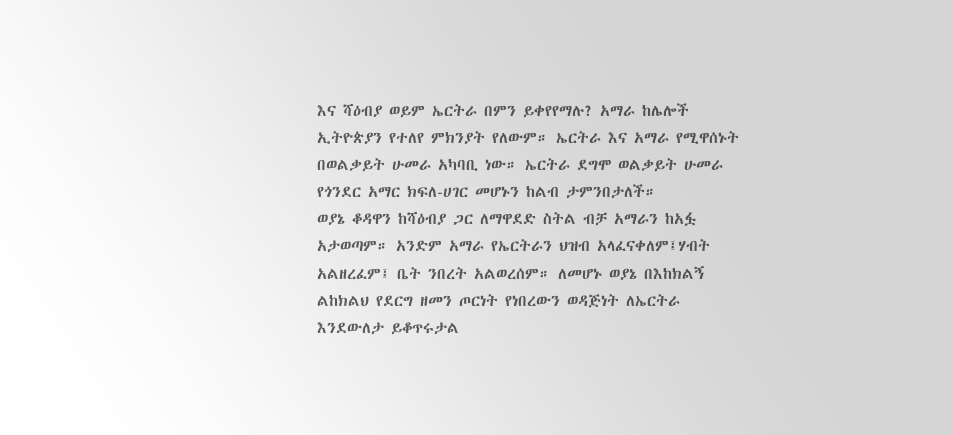እና ሻዕብያ ወይም ኤርትራ በምን ይቀየየማሉ? አማራ ከሌሎች ኢትዮጵያን የተለየ ምክንያት የለውም። ኤርትራ እና አማራ የሚዋሰኑት በወልቃይት ሁመራ አካባቢ ነው። ኤርትራ ደግሞ ወልቃይት ሁመራ የጎንደር አማር ክፍለ-ሀገር መሆኑን ከልብ ታምንበታለች።
ወያኔ ቆዳዋን ከሻዕብያ ጋር ለማዋደድ ስትል ብቻ አማራን ከአፏ አታወጣም። አንድም አማራ የኤርትራን ህዝብ አላፈናቀለም፤ሃብት አልዘረፈም፤ ቤት ንበረት አልወረሰም። ለመሆኑ ወያኔ በእከክልኝ ልከክልህ የደርግ ዘመን ጦርነት የነበረውን ወዳጅነት ለኤርትራ እንደውለታ ይቆጥሩታል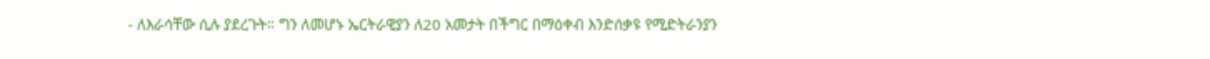- ለእራሳቸው ሲሉ ያደረጉት። ግን ለመሆኑ ኤርትራዊያን ለ20 አመታት በችግር በማዕቀብ እንድሰቃዩ የሚድትራንያን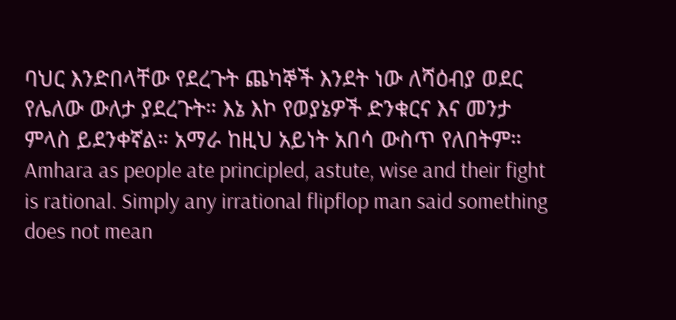ባህር እንድበላቸው የደረጉት ጨካኞች እንደት ነው ለሻዕብያ ወደር የሌለው ውለታ ያደረጉት። እኔ እኮ የወያኔዎች ድንቁርና እና መንታ ምላስ ይደንቀኛል። አማራ ከዚህ አይነት አበሳ ውስጥ የለበትም። Amhara as people ate principled, astute, wise and their fight is rational. Simply any irrational flipflop man said something does not mean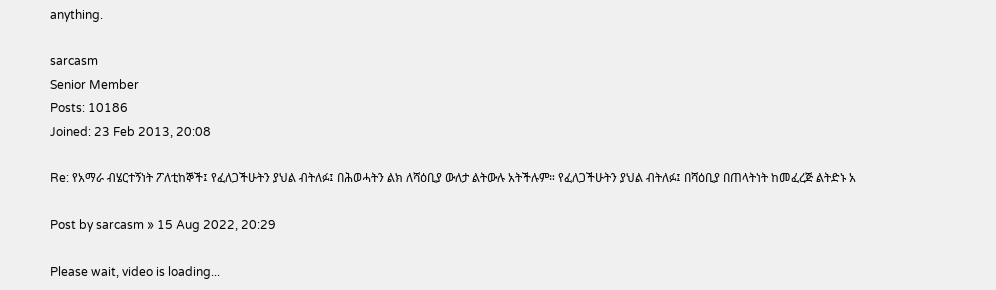anything.

sarcasm
Senior Member
Posts: 10186
Joined: 23 Feb 2013, 20:08

Re: የአማራ ብሄርተኝነት ፖለቲከኞች፤ የፈለጋችሁትን ያህል ብትለፉ፤ በሕወሓትን ልክ ለሻዕቢያ ውለታ ልትውሉ አትችሉም። የፈለጋችሁትን ያህል ብትለፉ፤ በሻዕቢያ በጠላትነት ከመፈረጅ ልትድኑ አ

Post by sarcasm » 15 Aug 2022, 20:29

Please wait, video is loading...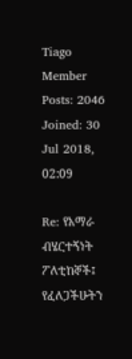Tiago
Member
Posts: 2046
Joined: 30 Jul 2018, 02:09

Re: የአማራ ብሄርተኝነት ፖለቲከኞች፤ የፈለጋችሁትን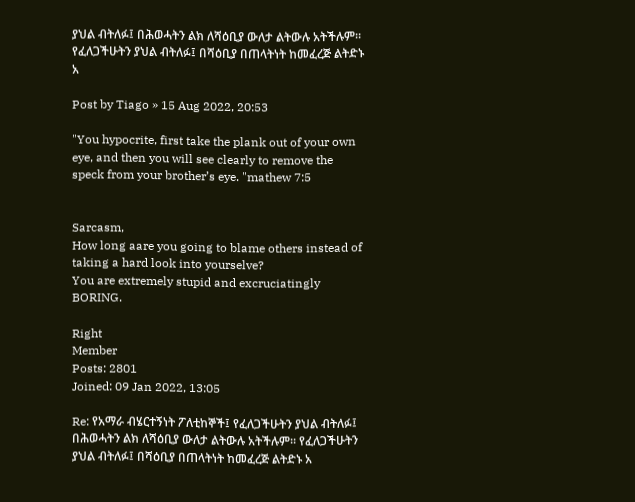ያህል ብትለፉ፤ በሕወሓትን ልክ ለሻዕቢያ ውለታ ልትውሉ አትችሉም። የፈለጋችሁትን ያህል ብትለፉ፤ በሻዕቢያ በጠላትነት ከመፈረጅ ልትድኑ አ

Post by Tiago » 15 Aug 2022, 20:53

"You hypocrite, first take the plank out of your own eye, and then you will see clearly to remove the speck from your brother’s eye. "mathew 7:5


Sarcasm,
How long aare you going to blame others instead of taking a hard look into yourselve?
You are extremely stupid and excruciatingly BORING.

Right
Member
Posts: 2801
Joined: 09 Jan 2022, 13:05

Re: የአማራ ብሄርተኝነት ፖለቲከኞች፤ የፈለጋችሁትን ያህል ብትለፉ፤ በሕወሓትን ልክ ለሻዕቢያ ውለታ ልትውሉ አትችሉም። የፈለጋችሁትን ያህል ብትለፉ፤ በሻዕቢያ በጠላትነት ከመፈረጅ ልትድኑ አ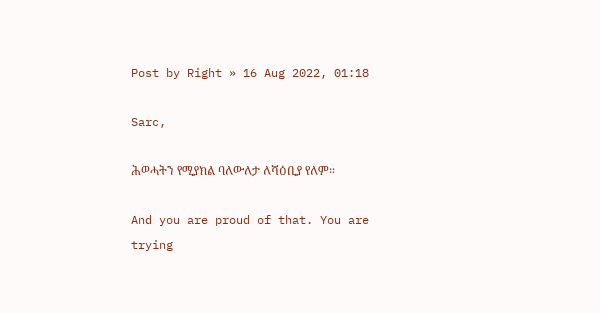Post by Right » 16 Aug 2022, 01:18

Sarc,

ሕወሓትን የሚያክል ባለውለታ ለሻዕቢያ የለም።

And you are proud of that. You are trying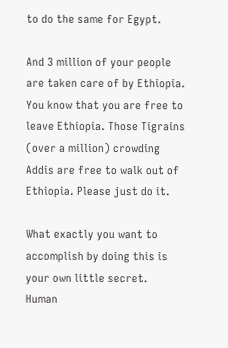to do the same for Egypt.

And 3 million of your people are taken care of by Ethiopia. You know that you are free to leave Ethiopia. Those Tigrains (over a million) crowding Addis are free to walk out of Ethiopia. Please just do it.

What exactly you want to accomplish by doing this is your own little secret.
Human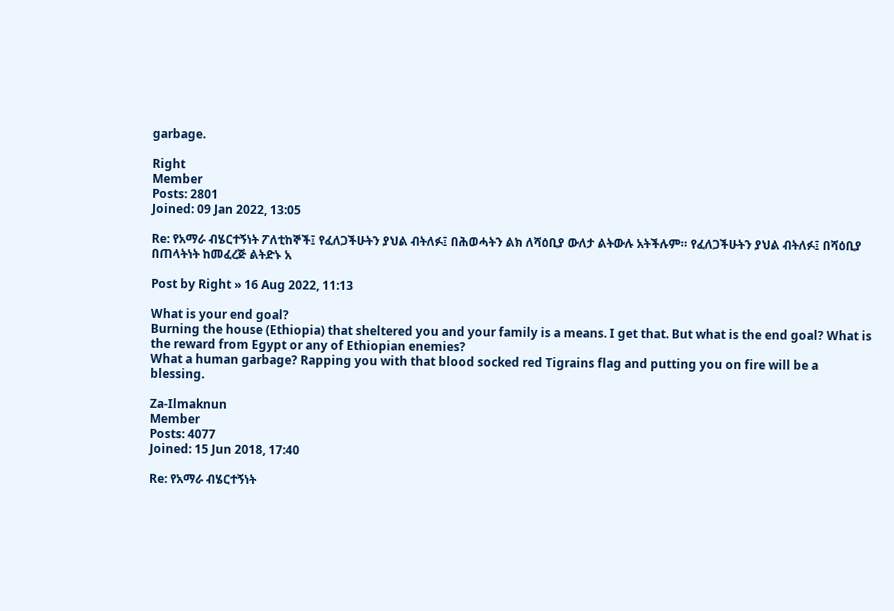garbage.

Right
Member
Posts: 2801
Joined: 09 Jan 2022, 13:05

Re: የአማራ ብሄርተኝነት ፖለቲከኞች፤ የፈለጋችሁትን ያህል ብትለፉ፤ በሕወሓትን ልክ ለሻዕቢያ ውለታ ልትውሉ አትችሉም። የፈለጋችሁትን ያህል ብትለፉ፤ በሻዕቢያ በጠላትነት ከመፈረጅ ልትድኑ አ

Post by Right » 16 Aug 2022, 11:13

What is your end goal?
Burning the house (Ethiopia) that sheltered you and your family is a means. I get that. But what is the end goal? What is the reward from Egypt or any of Ethiopian enemies?
What a human garbage? Rapping you with that blood socked red Tigrains flag and putting you on fire will be a blessing.

Za-Ilmaknun
Member
Posts: 4077
Joined: 15 Jun 2018, 17:40

Re: የአማራ ብሄርተኝነት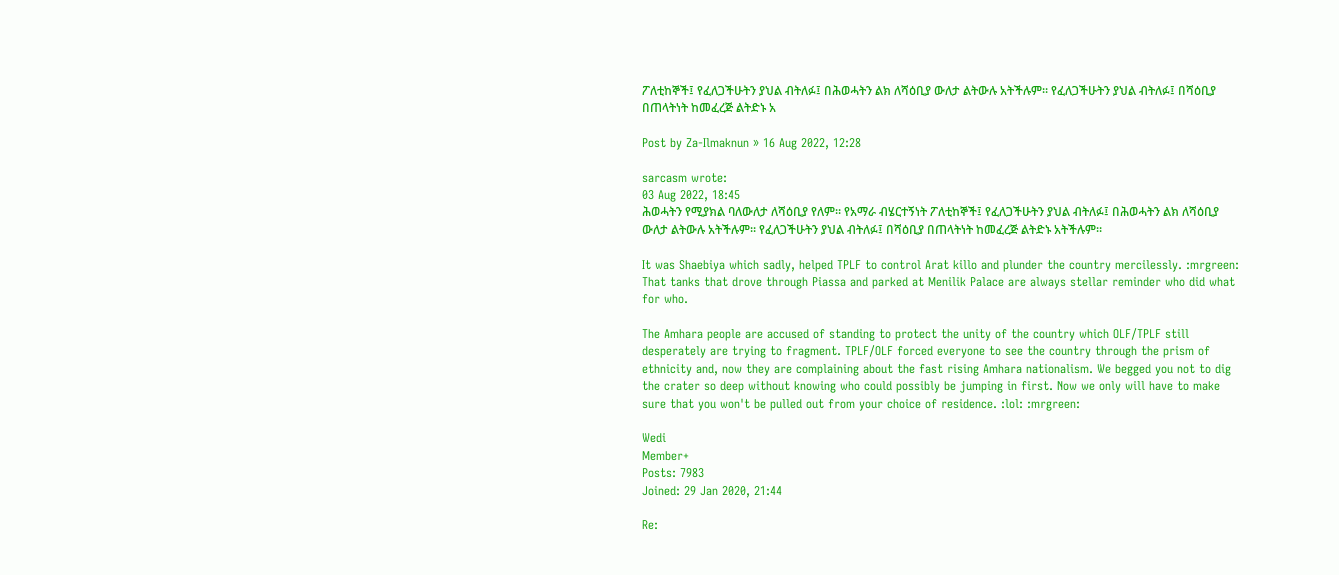ፖለቲከኞች፤ የፈለጋችሁትን ያህል ብትለፉ፤ በሕወሓትን ልክ ለሻዕቢያ ውለታ ልትውሉ አትችሉም። የፈለጋችሁትን ያህል ብትለፉ፤ በሻዕቢያ በጠላትነት ከመፈረጅ ልትድኑ አ

Post by Za-Ilmaknun » 16 Aug 2022, 12:28

sarcasm wrote:
03 Aug 2022, 18:45
ሕወሓትን የሚያክል ባለውለታ ለሻዕቢያ የለም። የአማራ ብሄርተኝነት ፖለቲከኞች፤ የፈለጋችሁትን ያህል ብትለፉ፤ በሕወሓትን ልክ ለሻዕቢያ ውለታ ልትውሉ አትችሉም። የፈለጋችሁትን ያህል ብትለፉ፤ በሻዕቢያ በጠላትነት ከመፈረጅ ልትድኑ አትችሉም።

It was Shaebiya which sadly, helped TPLF to control Arat killo and plunder the country mercilessly. :mrgreen: That tanks that drove through Piassa and parked at Menilik Palace are always stellar reminder who did what for who.

The Amhara people are accused of standing to protect the unity of the country which OLF/TPLF still desperately are trying to fragment. TPLF/OLF forced everyone to see the country through the prism of ethnicity and, now they are complaining about the fast rising Amhara nationalism. We begged you not to dig the crater so deep without knowing who could possibly be jumping in first. Now we only will have to make sure that you won't be pulled out from your choice of residence. :lol: :mrgreen:

Wedi
Member+
Posts: 7983
Joined: 29 Jan 2020, 21:44

Re: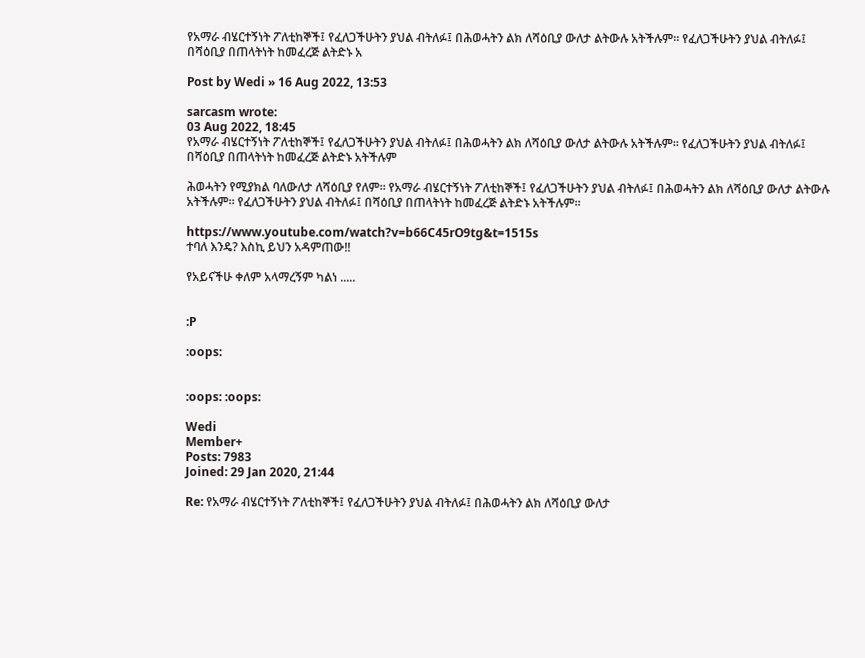የአማራ ብሄርተኝነት ፖለቲከኞች፤ የፈለጋችሁትን ያህል ብትለፉ፤ በሕወሓትን ልክ ለሻዕቢያ ውለታ ልትውሉ አትችሉም። የፈለጋችሁትን ያህል ብትለፉ፤ በሻዕቢያ በጠላትነት ከመፈረጅ ልትድኑ አ

Post by Wedi » 16 Aug 2022, 13:53

sarcasm wrote:
03 Aug 2022, 18:45
የአማራ ብሄርተኝነት ፖለቲከኞች፤ የፈለጋችሁትን ያህል ብትለፉ፤ በሕወሓትን ልክ ለሻዕቢያ ውለታ ልትውሉ አትችሉም። የፈለጋችሁትን ያህል ብትለፉ፤ በሻዕቢያ በጠላትነት ከመፈረጅ ልትድኑ አትችሉም

ሕወሓትን የሚያክል ባለውለታ ለሻዕቢያ የለም። የአማራ ብሄርተኝነት ፖለቲከኞች፤ የፈለጋችሁትን ያህል ብትለፉ፤ በሕወሓትን ልክ ለሻዕቢያ ውለታ ልትውሉ አትችሉም። የፈለጋችሁትን ያህል ብትለፉ፤ በሻዕቢያ በጠላትነት ከመፈረጅ ልትድኑ አትችሉም።

https://www.youtube.com/watch?v=b66C45rO9tg&t=1515s
ተባለ እንዴ? እስኪ ይህን አዳምጠው!!

የአይናችሁ ቀለም አላማረኝም ካልነ .....


:P

:oops:


:oops: :oops:

Wedi
Member+
Posts: 7983
Joined: 29 Jan 2020, 21:44

Re: የአማራ ብሄርተኝነት ፖለቲከኞች፤ የፈለጋችሁትን ያህል ብትለፉ፤ በሕወሓትን ልክ ለሻዕቢያ ውለታ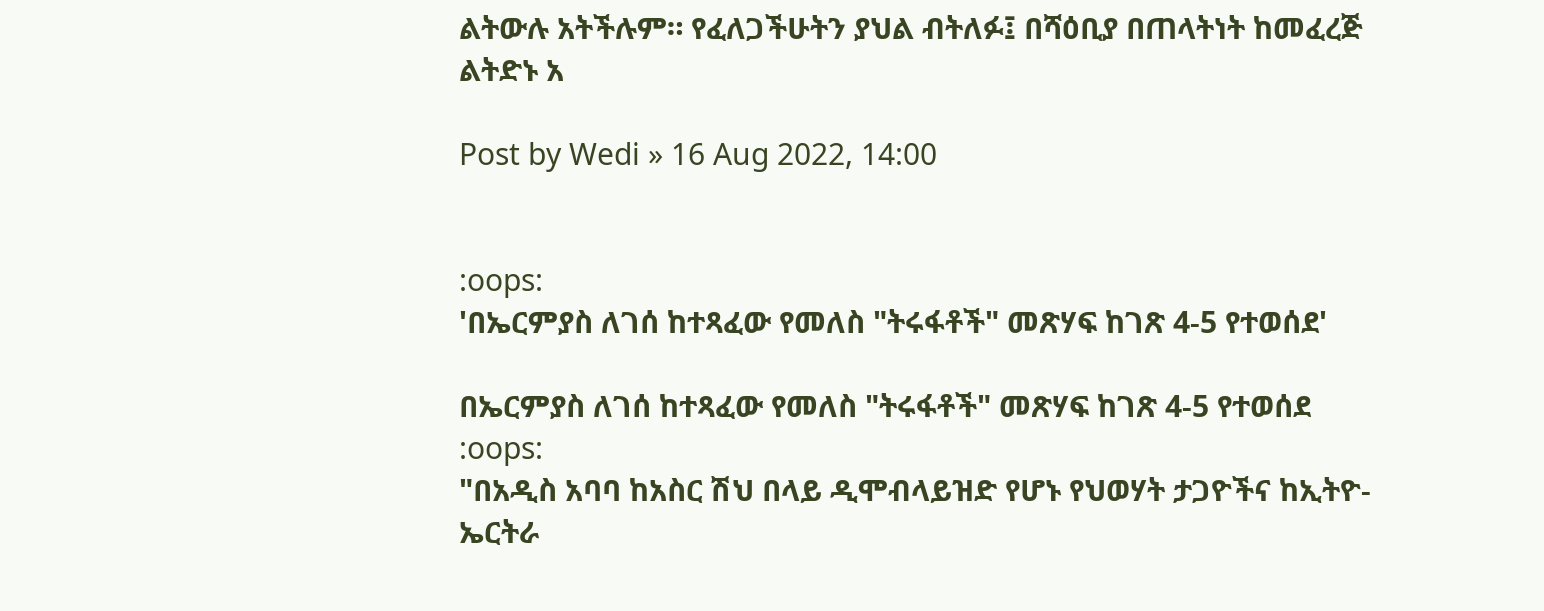ልትውሉ አትችሉም። የፈለጋችሁትን ያህል ብትለፉ፤ በሻዕቢያ በጠላትነት ከመፈረጅ ልትድኑ አ

Post by Wedi » 16 Aug 2022, 14:00


:oops:
'በኤርምያስ ለገሰ ከተጻፈው የመለስ "ትሩፋቶች" መጽሃፍ ከገጽ 4-5 የተወሰደ'

በኤርምያስ ለገሰ ከተጻፈው የመለስ "ትሩፋቶች" መጽሃፍ ከገጽ 4-5 የተወሰደ
:oops:
"በአዲስ አባባ ከአስር ሽህ በላይ ዲሞብላይዝድ የሆኑ የህወሃት ታጋዮችና ከኢትዮ-ኤርትራ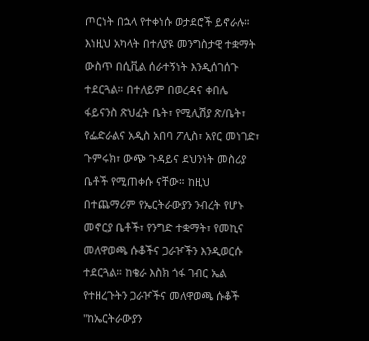ጦርነት በኋላ የተቀነሱ ወታደሮች ይኖራሉ። እነዚህ አካላት በተለያዩ መንግስታዊ ተቋማት ውስጥ በሲቪል ሰራተኝነት እንዲሰገሰጉ ተደርጓል። በተለይም በወረዳና ቀበሌ ፋይናንስ ጽህፈት ቤት፣ የሚሊሽያ ጽ/ቤት፣ የፌድራልና አዲስ አበባ ፖሊስ፣ አየር መነገድ፣ ጉምሩክ፣ ውጭ ጉዳይና ደህንነት መስሪያ ቤቶች የሚጠቀሱ ናቸው። ከዚህ በተጨማሪም የኤርትራውያን ንብረት የሆኑ መኖርያ ቤቶች፣ የንግድ ተቋማት፣ የመኪና መለዋወጫ ሱቆችና ጋራዦችን እንዲወርሱ ተደርጓል። ከቄራ እስክ ጎፋ ገብር ኤል የተዘረጉትን ጋራዦችና መለዋወጫ ሱቆች "ከኤርትራውያን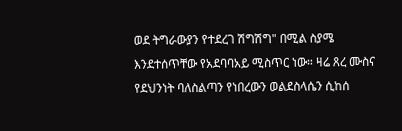ወደ ትግራውያን የተደረገ ሽግሽግ" በሚል ስያሜ እንደተሰጥቸው የአደባባአይ ሚስጥር ነው። ዛሬ ጸረ ሙስና የደህንነት ባለስልጣን የነበረውን ወልደስላሴን ሲከሰ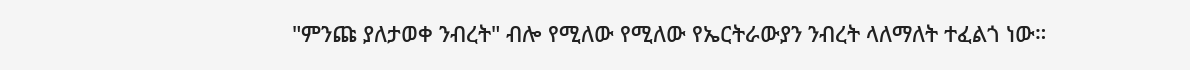"ምንጩ ያለታወቀ ንብረት" ብሎ የሚለው የሚለው የኤርትራውያን ንብረት ላለማለት ተፈልጎ ነው።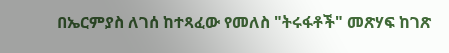በኤርምያስ ለገሰ ከተጻፈው የመለስ "ትሩፋቶች" መጽሃፍ ከገጽ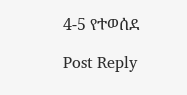4-5 የተወሰደ

Post Reply